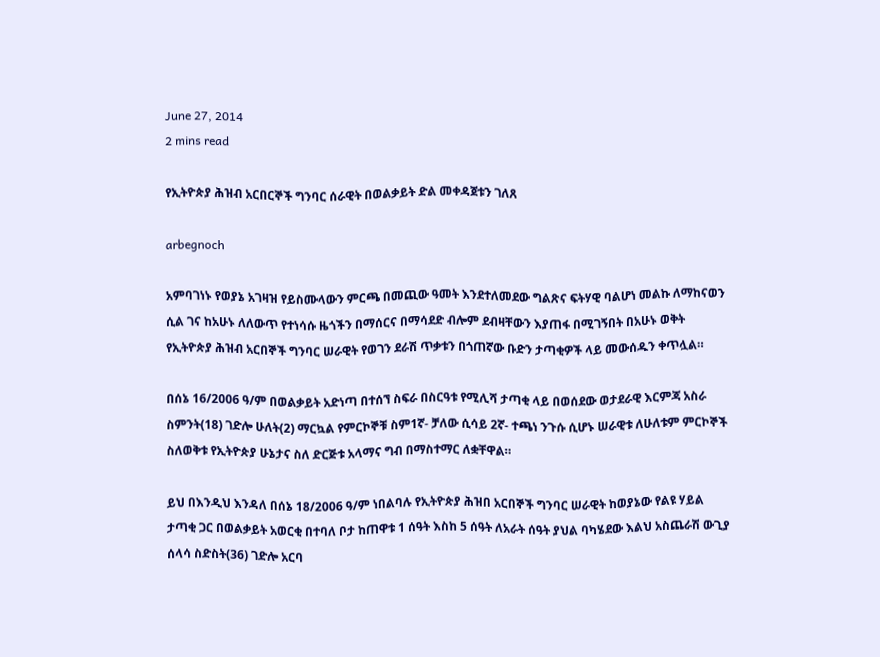June 27, 2014
2 mins read

የኢትዮጵያ ሕዝብ አርበርኞች ግንባር ሰራዊት በወልቃይት ድል መቀዳጀቱን ገለጸ

arbegnoch

አምባገነኑ የወያኔ አገዛዝ የይስሙላውን ምርጫ በመጪው ዓመት እንደተለመደው ግልጽና ፍትሃዊ ባልሆነ መልኩ ለማከናወን ሲል ገና ከአሁኑ ለለውጥ የተነሳሱ ዜጎችን በማሰርና በማሳደድ ብሎም ደብዛቸውን እያጠፋ በሚገኝበት በአሁኑ ወቅት የኢትዮጵያ ሕዝብ አርበኞች ግንባር ሠራዊት የወገን ደራሽ ጥቃቱን በጎጠኛው ቡድን ታጣቂዎች ላይ መውሰዱን ቀጥሏል።

በሰኔ 16/2006 ዓ/ም በወልቃይት አድነጣ በተሰኘ ስፍራ በስርዓቱ የሚሊሻ ታጣቂ ላይ በወሰደው ወታደራዊ እርምጃ አስራ ስምንት(18) ገድሎ ሁለት(2) ማርኳል የምርኮኞቹ ስም1ኛ- ቻለው ሲሳይ 2ኛ- ተጫነ ንጉሱ ሲሆኑ ሠራዊቱ ለሁለቱም ምርኮኞች ስለወቅቱ የኢትዮጵያ ሁኔታና ስለ ድርጅቱ አላማና ግብ በማስተማር ለቋቸዋል።

ይህ በእንዲህ እንዳለ በሰኔ 18/2006 ዓ/ም ነበልባሉ የኢትዮጵያ ሕዝበ አርበኞች ግንባር ሠራዊት ከወያኔው የልዩ ሃይል ታጣቂ ጋር በወልቃይት አወርቂ በተባለ ቦታ ከጠዋቱ 1 ሰዓት እስከ 5 ሰዓት ለአራት ሰዓት ያህል ባካሄደው እልህ አስጨራሽ ውጊያ ሰላሳ ስድስት(36) ገድሎ አርባ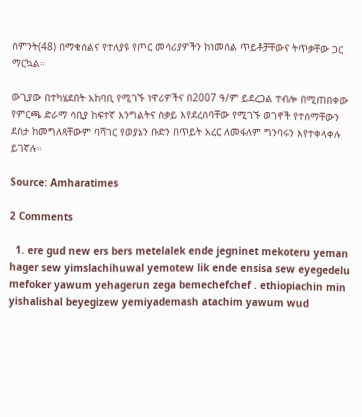ስምንት(48) በማቁሰልና የተለያዩ የጦር መሳሪያዎችን ከነመሰል ጥይቶቻቸውና ትጥቃቸው ጋር ማርኳል።

ውጊያው በተካሄደበት አከባቢ የሚገኙ ነዋሪዎችና በ2007 ዓ/ም ይደረጋል ተብሎ በሚጠበቀው የምርጫ ድራማ ሳቢያ ከፍተኛ እንግልትና ስቃይ እየደረሰባቸው የሚገኙ ወገኖች የተሰማቸውን ደስታ ከመግለጻቸውም ባሻገር የወያኔን ቡድን በጥይት አረር ለመፋለም ግንባሩን እየተቀላቀሉ ይገኛሉ።

Source: Amharatimes

2 Comments

  1. ere gud new ers bers metelalek ende jegninet mekoteru yeman hager sew yimslachihuwal yemotew lik ende ensisa sew eyegedelu mefoker yawum yehagerun zega bemechefchef . ethiopiachin min yishalishal beyegizew yemiyademash atachim yawum wud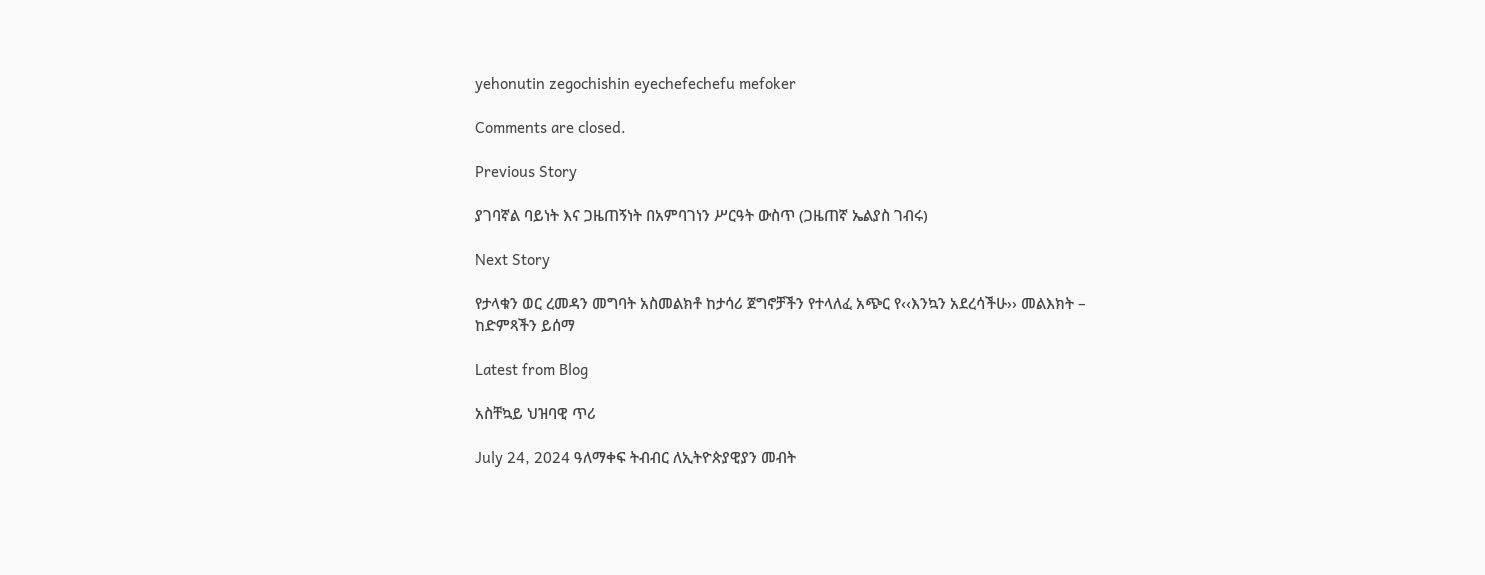yehonutin zegochishin eyechefechefu mefoker

Comments are closed.

Previous Story

ያገባኛል ባይነት እና ጋዜጠኝነት በአምባገነን ሥርዓት ውስጥ (ጋዜጠኛ ኤልያስ ገብሩ)

Next Story

የታላቁን ወር ረመዳን መግባት አስመልክቶ ከታሳሪ ጀግኖቻችን የተላለፈ አጭር የ‹‹እንኳን አደረሳችሁ›› መልእክት – ከድምጻችን ይሰማ

Latest from Blog

አስቸኳይ ህዝባዊ ጥሪ

July 24, 2024 ዓለማቀፍ ትብብር ለኢትዮጵያዊያን መብት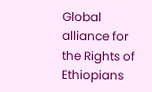Global alliance for the Rights of Ethiopians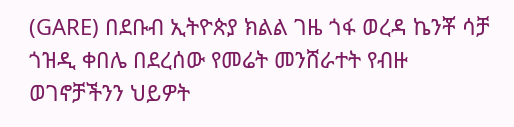(GARE) በደቡብ ኢትዮጵያ ክልል ገዜ ጎፋ ወረዳ ኬንቾ ሳቻ ጎዝዲ ቀበሌ በደረሰው የመሬት መንሸራተት የብዙ ወገኖቻችንን ህይዎት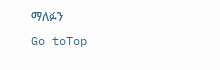ማለፉን
Go toTop